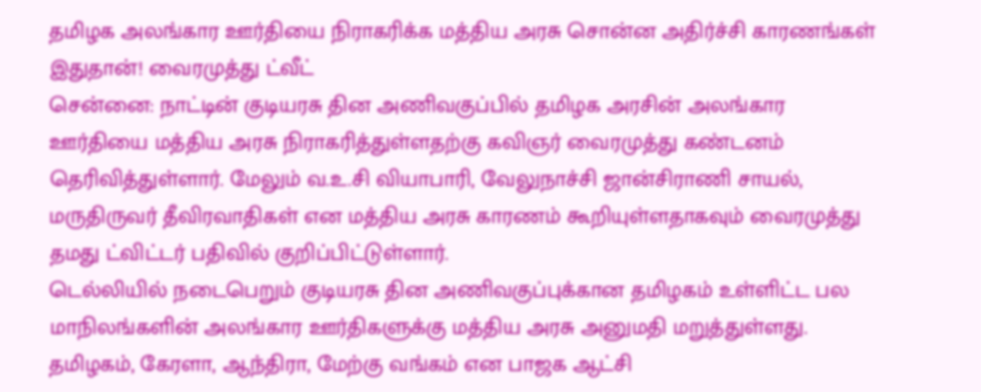தமிழக அலங்கார ஊர்தியை நிராகரிக்க மத்திய அரசு சொன்ன அதிர்ச்சி காரணங்கள் இதுதான்! வைரமுத்து ட்வீட்
சென்னை: நாட்டின் குடியரசு தின அணிவகுப்பில் தமிழக அரசின் அலங்கார ஊர்தியை மத்திய அரசு நிராகரித்துள்ளதற்கு கவிஞர் வைரமுத்து கண்டனம் தெரிவித்துள்ளார். மேலும் வ.உ.சி வியாபாரி, வேலுநாச்சி ஜான்சிராணி சாயல், மருதிருவர் தீவிரவாதிகள் என மத்திய அரசு காரணம் கூறியுள்ளதாகவும் வைரமுத்து தமது ட்விட்டர் பதிவில் குறிப்பிட்டுள்ளார்.
டெல்லியில் நடைபெறும் குடியரசு தின அணிவகுப்புக்கான தமிழகம் உள்ளிட்ட பல மாநிலங்களின் அலங்கார ஊர்திகளுக்கு மத்திய அரசு அனுமதி மறுத்துள்ளது. தமிழகம், கேரளா, ஆந்திரா, மேற்கு வங்கம் என பாஜக ஆட்சி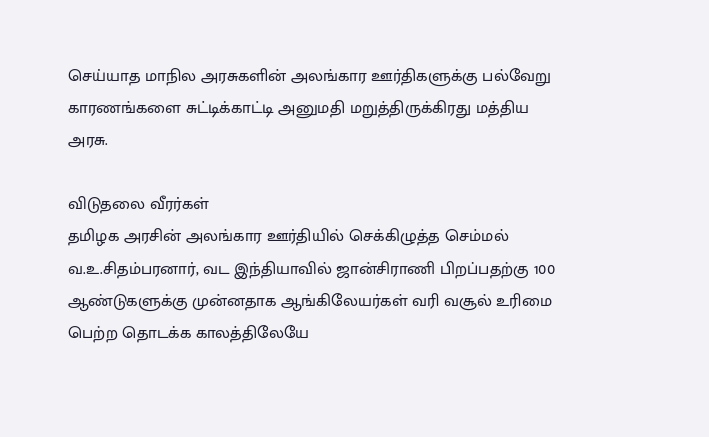செய்யாத மாநில அரசுகளின் அலங்கார ஊர்திகளுக்கு பல்வேறு காரணங்களை சுட்டிக்காட்டி அனுமதி மறுத்திருக்கிரது மத்திய அரசு.

விடுதலை வீரர்கள்
தமிழக அரசின் அலங்கார ஊர்தியில் செக்கிழுத்த செம்மல் வ.உ.சிதம்பரனார், வட இந்தியாவில் ஜான்சிராணி பிறப்பதற்கு 100 ஆண்டுகளுக்கு முன்னதாக ஆங்கிலேயர்கள் வரி வசூல் உரிமை பெற்ற தொடக்க காலத்திலேயே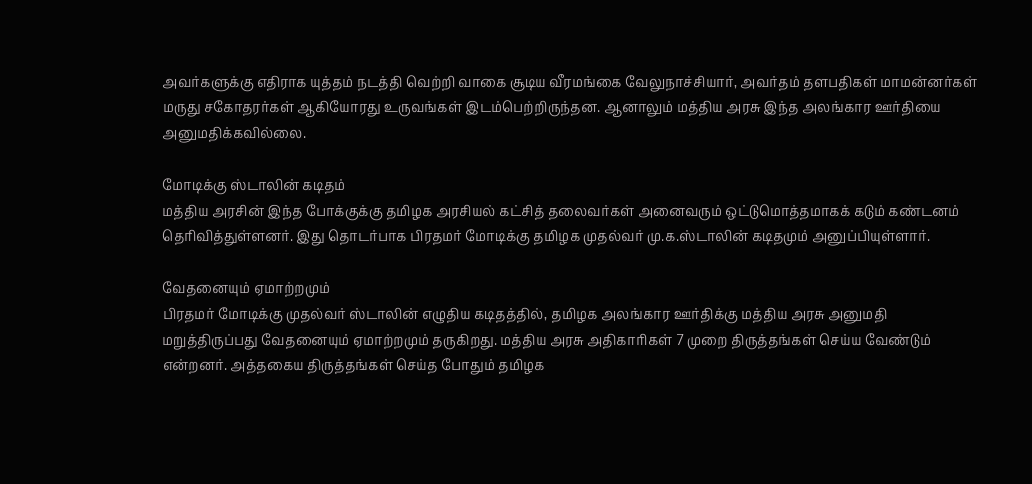அவர்களுக்கு எதிராக யுத்தம் நடத்தி வெற்றி வாகை சூடிய வீரமங்கை வேலுநாச்சியார், அவர்தம் தளபதிகள் மாமன்னர்கள் மருது சகோதரர்கள் ஆகியோரது உருவங்கள் இடம்பெற்றிருந்தன. ஆனாலும் மத்திய அரசு இந்த அலங்கார ஊர்தியை அனுமதிக்கவில்லை.

மோடிக்கு ஸ்டாலின் கடிதம்
மத்திய அரசின் இந்த போக்குக்கு தமிழக அரசியல் கட்சித் தலைவர்கள் அனைவரும் ஒட்டுமொத்தமாகக் கடும் கண்டனம் தெரிவித்துள்ளனர். இது தொடர்பாக பிரதமர் மோடிக்கு தமிழக முதல்வர் மு.க.ஸ்டாலின் கடிதமும் அனுப்பியுள்ளார்.

வேதனையும் ஏமாற்றமும்
பிரதமர் மோடிக்கு முதல்வர் ஸ்டாலின் எழுதிய கடிதத்தில், தமிழக அலங்கார ஊர்திக்கு மத்திய அரசு அனுமதி மறுத்திருப்பது வேதனையும் ஏமாற்றமும் தருகிறது. மத்திய அரசு அதிகாரிகள் 7 முறை திருத்தங்கள் செய்ய வேண்டும் என்றனர். அத்தகைய திருத்தங்கள் செய்த போதும் தமிழக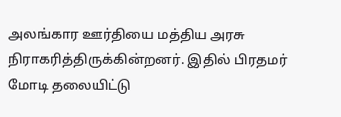அலங்கார ஊர்தியை மத்திய அரசு நிராகரித்திருக்கின்றனர். இதில் பிரதமர் மோடி தலையிட்டு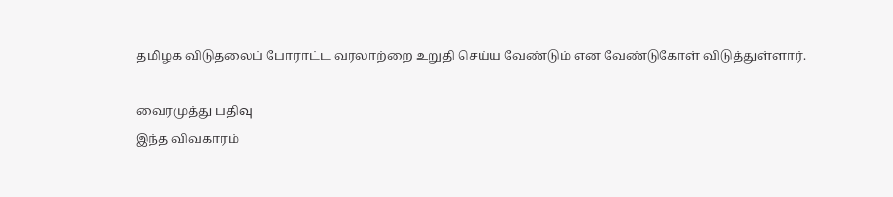தமிழக விடுதலைப் போராட்ட வரலாற்றை உறுதி செய்ய வேண்டும் என வேண்டுகோள் விடுத்துள்ளார்.

வைரமுத்து பதிவு
இந்த விவகாரம்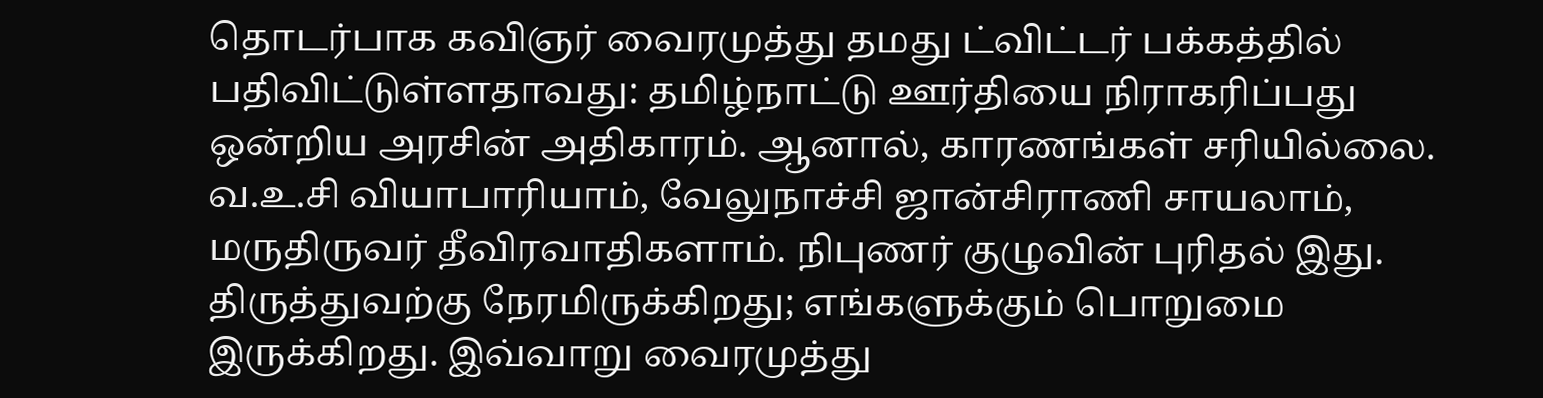தொடர்பாக கவிஞர் வைரமுத்து தமது ட்விட்டர் பக்கத்தில் பதிவிட்டுள்ளதாவது: தமிழ்நாட்டு ஊர்தியை நிராகரிப்பது ஒன்றிய அரசின் அதிகாரம். ஆனால், காரணங்கள் சரியில்லை. வ.உ.சி வியாபாரியாம், வேலுநாச்சி ஜான்சிராணி சாயலாம், மருதிருவர் தீவிரவாதிகளாம். நிபுணர் குழுவின் புரிதல் இது. திருத்துவற்கு நேரமிருக்கிறது; எங்களுக்கும் பொறுமை இருக்கிறது. இவ்வாறு வைரமுத்து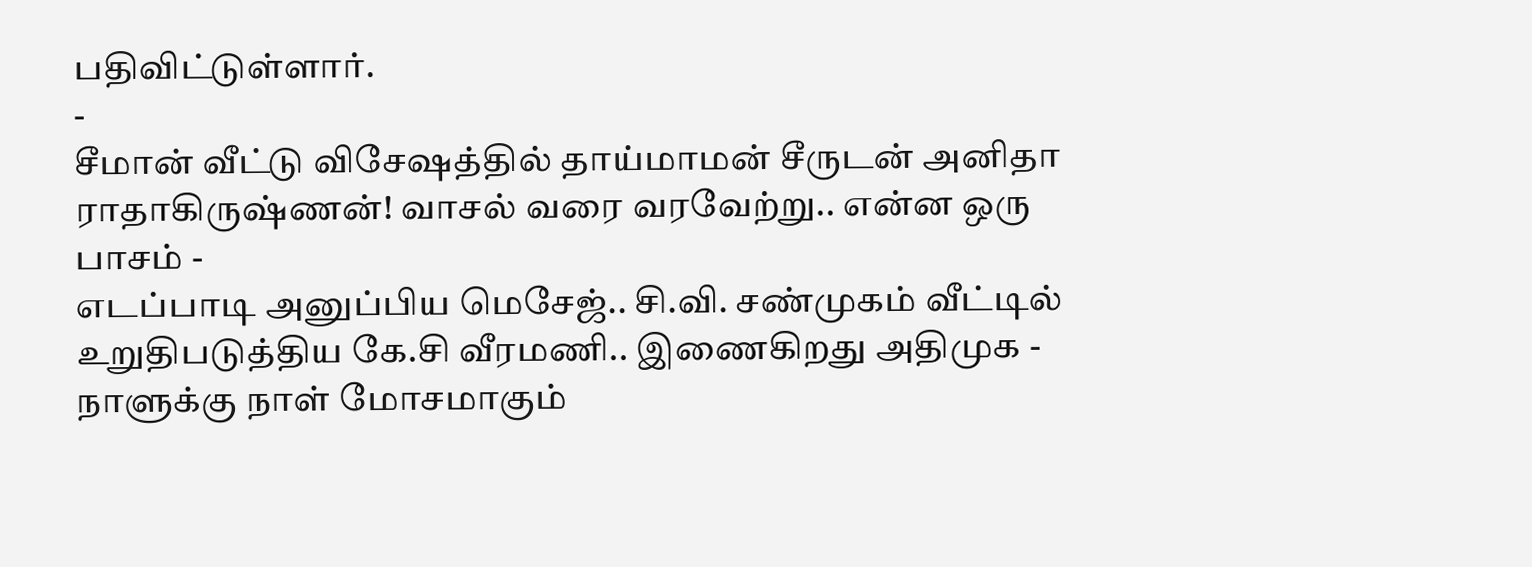பதிவிட்டுள்ளார்.
-
சீமான் வீட்டு விசேஷத்தில் தாய்மாமன் சீருடன் அனிதா ராதாகிருஷ்ணன்! வாசல் வரை வரவேற்று.. என்ன ஒரு பாசம் -
எடப்பாடி அனுப்பிய மெசேஜ்.. சி.வி. சண்முகம் வீட்டில் உறுதிபடுத்திய கே.சி வீரமணி.. இணைகிறது அதிமுக -
நாளுக்கு நாள் மோசமாகும்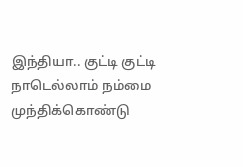இந்தியா.. குட்டி குட்டி நாடெல்லாம் நம்மை முந்திக்கொண்டு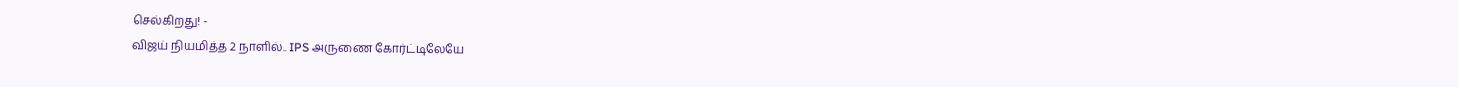செல்கிறது! -
விஜய் நியமித்த 2 நாளில்.. IPS அருணை கோர்ட்டிலேயே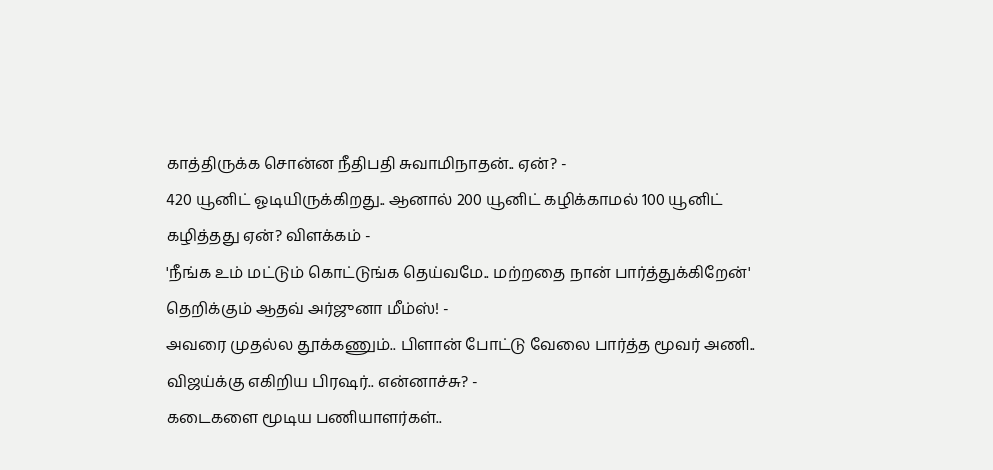காத்திருக்க சொன்ன நீதிபதி சுவாமிநாதன்.. ஏன்? -
420 யூனிட் ஓடியிருக்கிறது.. ஆனால் 200 யூனிட் கழிக்காமல் 100 யூனிட் கழித்தது ஏன்? விளக்கம் -
'நீங்க உம் மட்டும் கொட்டுங்க தெய்வமே.. மற்றதை நான் பார்த்துக்கிறேன்' தெறிக்கும் ஆதவ் அர்ஜுனா மீம்ஸ்! -
அவரை முதல்ல தூக்கணும்.. பிளான் போட்டு வேலை பார்த்த மூவர் அணி.. விஜய்க்கு எகிறிய பிரஷர்.. என்னாச்சு? -
கடைகளை மூடிய பணியாளர்கள்..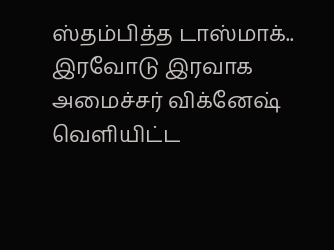ஸ்தம்பித்த டாஸ்மாக்.. இரவோடு இரவாக அமைச்சர் விக்னேஷ் வெளியிட்ட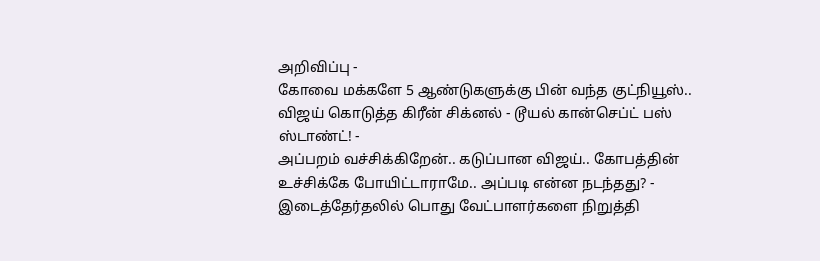அறிவிப்பு -
கோவை மக்களே 5 ஆண்டுகளுக்கு பின் வந்த குட்நியூஸ்.. விஜய் கொடுத்த கிரீன் சிக்னல் - டூயல் கான்செப்ட் பஸ் ஸ்டாண்ட்! -
அப்பறம் வச்சிக்கிறேன்.. கடுப்பான விஜய்.. கோபத்தின் உச்சிக்கே போயிட்டாராமே.. அப்படி என்ன நடந்தது? -
இடைத்தேர்தலில் பொது வேட்பாளர்களை நிறுத்தி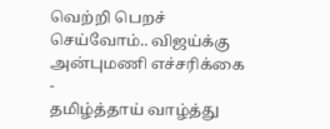வெற்றி பெறச் செய்வோம்.. விஜய்க்கு அன்புமணி எச்சரிக்கை -
தமிழ்த்தாய் வாழ்த்து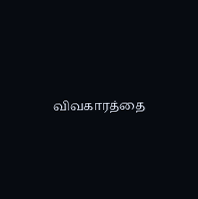விவகாரத்தை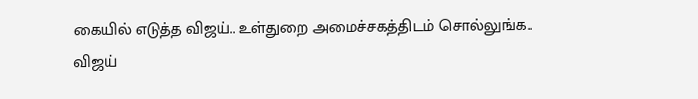கையில் எடுத்த விஜய்.. உள்துறை அமைச்சகத்திடம் சொல்லுங்க.. விஜய்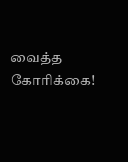வைத்த கோரிக்கை!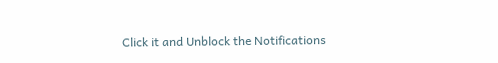Click it and Unblock the Notifications